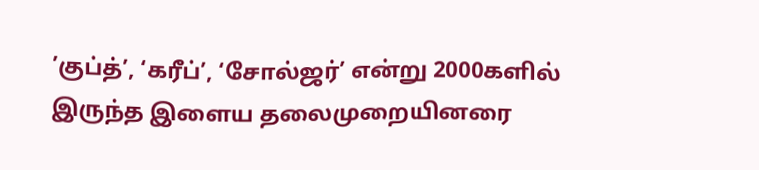’குப்த்’, ‘கரீப்’, ‘சோல்ஜர்’ என்று 2000களில் இருந்த இளைய தலைமுறையினரை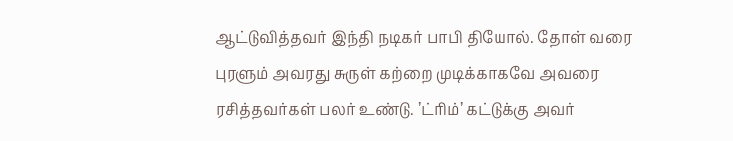ஆட்டுவித்தவர் இந்தி நடிகர் பாபி தியோல். தோள் வரை புரளும் அவரது சுருள் கற்றை முடிக்காகவே அவரை ரசித்தவர்கள் பலர் உண்டு. ’ட்ரிம்’ கட்டுக்கு அவர்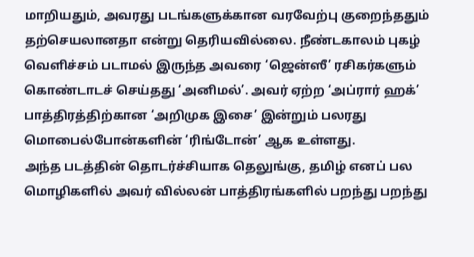மாறியதும், அவரது படங்களுக்கான வரவேற்பு குறைந்ததும் தற்செயலானதா என்று தெரியவில்லை. நீண்டகாலம் புகழ் வெளிச்சம் படாமல் இருந்த அவரை ‘ஜென்ஸீ’ ரசிகர்களும் கொண்டாடச் செய்தது ‘அனிமல்’. அவர் ஏற்ற ‘அப்ரார் ஹக்’ பாத்திரத்திற்கான ‘அறிமுக இசை’ இன்றும் பலரது மொபைல்போன்களின் ‘ரிங்டோன்’ ஆக உள்ளது.
அந்த படத்தின் தொடர்ச்சியாக தெலுங்கு, தமிழ் எனப் பல மொழிகளில் அவர் வில்லன் பாத்திரங்களில் பறந்து பறந்து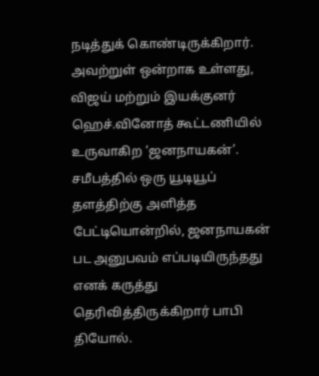நடித்துக் கொண்டிருக்கிறார். அவற்றுள் ஒன்றாக உள்ளது, விஜய் மற்றும் இயக்குனர் ஹெச்.வினோத் கூட்டணியில் உருவாகிற ‘ஜனநாயகன்’.
சமீபத்தில் ஒரு யூடியூப் தளத்திற்கு அளித்த பேட்டியொன்றில், ஜனநாயகன் பட அனுபவம் எப்படியிருந்தது எனக் கருத்து தெரிவித்திருக்கிறார் பாபி தியோல்.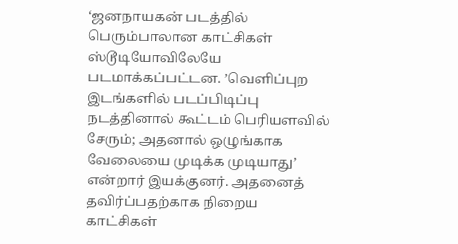‘ஜனநாயகன் படத்தில் பெரும்பாலான காட்சிகள் ஸ்டூடியோவிலேயே படமாக்கப்பட்டன. ’வெளிப்புற இடங்களில் படப்பிடிப்பு நடத்தினால் கூட்டம் பெரியளவில் சேரும்; அதனால் ஒழுங்காக வேலையை முடிக்க முடியாது’ என்றார் இயக்குனர். அதனைத் தவிர்ப்பதற்காக நிறைய காட்சிகள்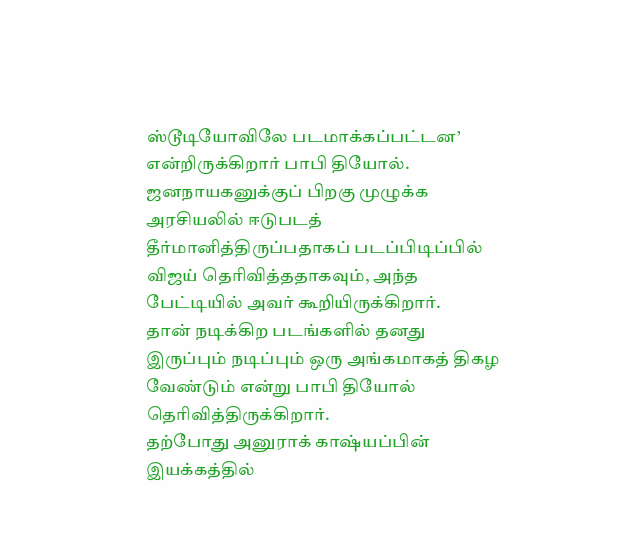ஸ்டூடியோவிலே படமாக்கப்பட்டன’ என்றிருக்கிறார் பாபி தியோல்.
ஜனநாயகனுக்குப் பிறகு முழுக்க அரசியலில் ஈடுபடத் தீர்மானித்திருப்பதாகப் படப்பிடிப்பில் விஜய் தெரிவித்ததாகவும், அந்த பேட்டியில் அவர் கூறியிருக்கிறார்.
தான் நடிக்கிற படங்களில் தனது இருப்பும் நடிப்பும் ஒரு அங்கமாகத் திகழ வேண்டும் என்று பாபி தியோல் தெரிவித்திருக்கிறார்.
தற்போது அனுராக் காஷ்யப்பின் இயக்கத்தில்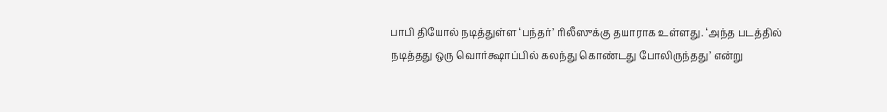பாபி தியோல் நடித்துள்ள ‘பந்தர்’ ரிலீஸுக்கு தயாராக உள்ளது. ‘அந்த படத்தில் நடித்தது ஒரு வொர்க்ஷாப்பில் கலந்து கொண்டது போலிருந்தது’ என்று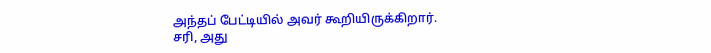அந்தப் பேட்டியில் அவர் கூறியிருக்கிறார்.
சரி, அது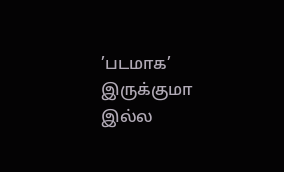’படமாக’ இருக்குமா இல்ல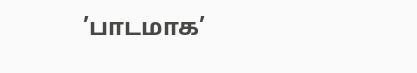’பாடமாக’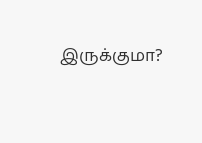இருக்குமா?